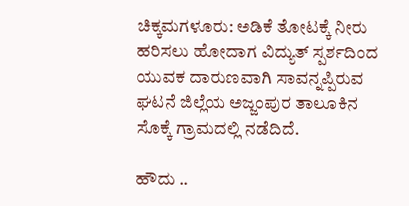ಚಿಕ್ಕಮಗಳೂರು: ಅಡಿಕೆ ತೋಟಕ್ಕೆ ನೀರು ಹರಿಸಲು ಹೋದಾಗ ವಿದ್ಯುತ್ ಸ್ಪರ್ಶದಿಂದ ಯುವಕ ದಾರುಣವಾಗಿ ಸಾವನ್ನಪ್ಪಿರುವ ಘಟನೆ ಜಿಲ್ಲೆಯ ಅಜ್ಜಂಪುರ ತಾಲೂಕಿನ ಸೊಕ್ಕೆ ಗ್ರಾಮದಲ್ಲಿ ನಡೆದಿದೆ.

ಹೌದು ..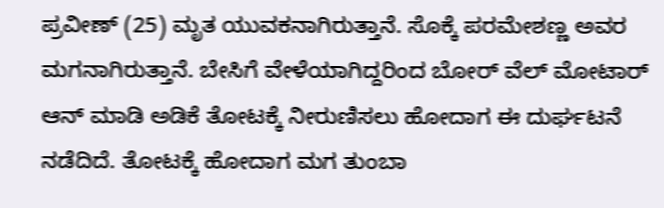ಪ್ರವೀಣ್ (25) ಮೃತ ಯುವಕನಾಗಿರುತ್ತಾನೆ. ಸೊಕ್ಕೆ ಪರಮೇಶಣ್ಣ ಅವರ ಮಗನಾಗಿರುತ್ತಾನೆ. ಬೇಸಿಗೆ ವೇಳೆಯಾಗಿದ್ದರಿಂದ ಬೋರ್ ವೆಲ್ ಮೋಟಾರ್ ಆನ್ ಮಾಡಿ ಅಡಿಕೆ ತೋಟಕ್ಕೆ ನೀರುಣಿಸಲು ಹೋದಾಗ ಈ ದುರ್ಘಟನೆ ನಡೆದಿದೆ. ತೋಟಕ್ಕೆ ಹೋದಾಗ ಮಗ ತುಂಬಾ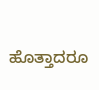ಹೊತ್ತಾದರೂ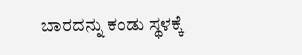ಬಾರದನ್ನು ಕಂಡು ಸ್ಥಳಕ್ಕೆ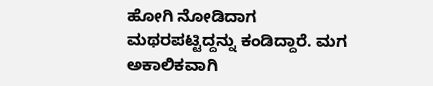ಹೋಗಿ ನೋಡಿದಾಗ ಮಥರಪಟ್ಟಿದ್ದನ್ನು ಕಂಡಿದ್ದಾರೆ. ಮಗ ಅಕಾಲಿಕವಾಗಿ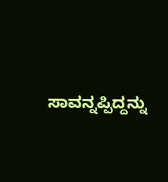ಸಾವನ್ನಪ್ಪಿದ್ದನ್ನು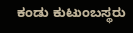ಕಂಡು ಕುಟುಂಬಸ್ಥರು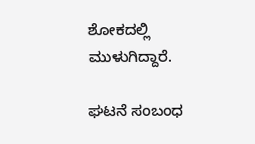ಶೋಕದಲ್ಲಿ ಮುಳುಗಿದ್ದಾರೆ.

ಘಟನೆ ಸಂಬಂಧ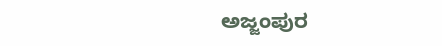ಅಜ್ಜಂಪುರ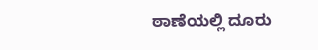ಠಾಣೆಯಲ್ಲಿ ದೂರು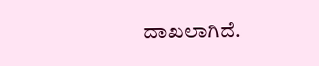ದಾಖಲಾಗಿದೆ.